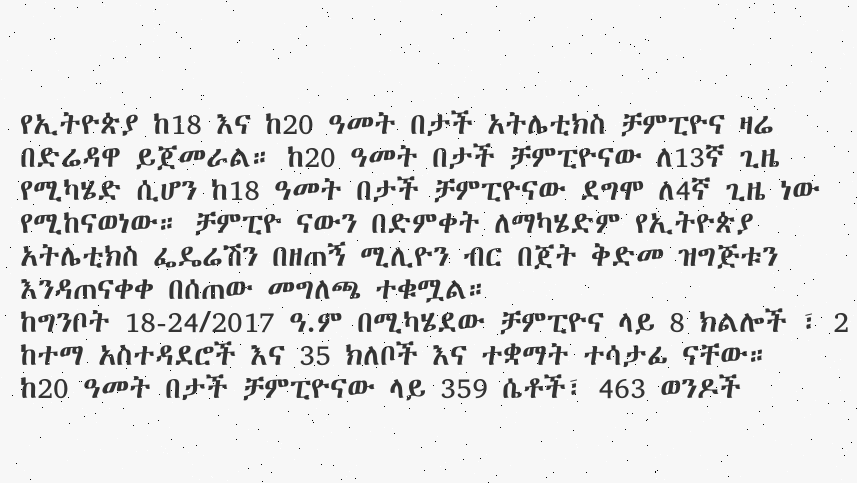የኢትዮጵያ ከ18 እና ከ20 ዓመት በታች አትሌቲክስ ቻምፒዮና ዛሬ በድሬዳዋ ይጀመራል። ከ20 ዓመት በታች ቻምፒዮናው ለ13ኛ ጊዜ የሚካሄድ ሲሆን ከ18 ዓመት በታች ቻምፒዮናው ደግሞ ለ4ኛ ጊዜ ነው የሚከናወነው። ቻምፒዮ ናውን በድምቀት ለማካሄድም የኢትዮጵያ አትሌቲክስ ፌዴሬሽን በዘጠኝ ሚሊዮን ብር በጀት ቅድመ ዝግጅቱን እንዳጠናቀቀ በሰጠው መግለጫ ተቁሟል።
ከግንቦት 18-24/2017 ዓ.ም በሚካሄደው ቻምፒዮና ላይ 8 ክልሎች ፣ 2 ከተማ አስተዳደሮች እና 35 ክለቦች እና ተቋማት ተሳታፊ ናቸው።
ከ20 ዓመት በታች ቻምፒዮናው ላይ 359 ሴቶች፣ 463 ወንዶች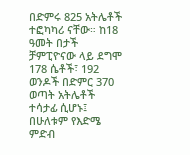በድምሩ 825 አትሌቶች ተፎካካሪ ናቸው። ከ18 ዓመት በታች ቻምፒዮናው ላይ ደግሞ 178 ሴቶች፣ 192 ወንዶች በድምር 370 ወጣት አትሌቶች ተሳታፊ ሲሆኑ፤ በሁለቱም የእድሜ ምድብ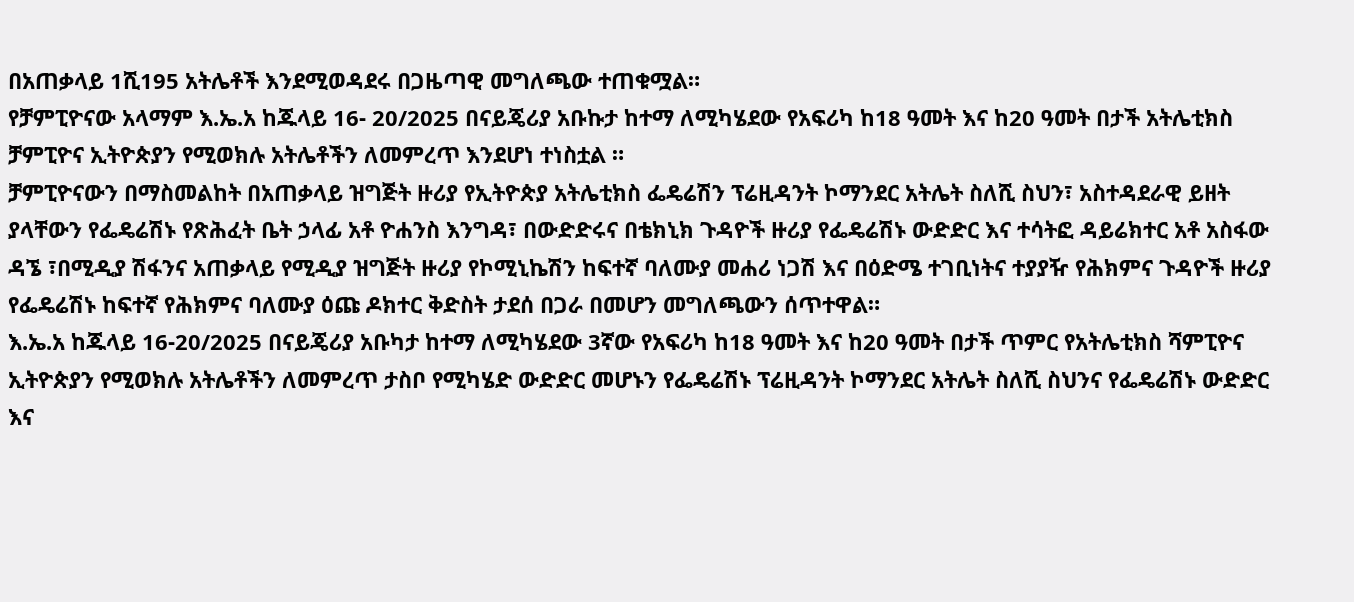በአጠቃላይ 1ሺ195 አትሌቶች እንደሚወዳደሩ በጋዜጣዊ መግለጫው ተጠቁሟል።
የቻምፒዮናው አላማም እ.ኤ.አ ከጁላይ 16- 20/2025 በናይጄሪያ አቡኩታ ከተማ ለሚካሄደው የአፍሪካ ከ18 ዓመት እና ከ20 ዓመት በታች አትሌቲክስ ቻምፒዮና ኢትዮጵያን የሚወክሉ አትሌቶችን ለመምረጥ እንደሆነ ተነስቷል ።
ቻምፒዮናውን በማስመልከት በአጠቃላይ ዝግጅት ዙሪያ የኢትዮጵያ አትሌቲክስ ፌዴሬሽን ፕሬዚዳንት ኮማንደር አትሌት ስለሺ ስህን፣ አስተዳደራዊ ይዘት ያላቸውን የፌዴሬሽኑ የጽሕፈት ቤት ኃላፊ አቶ ዮሐንስ እንግዳ፣ በውድድሩና በቴክኒክ ጉዳዮች ዙሪያ የፌዴሬሽኑ ውድድር እና ተሳትፎ ዳይሬክተር አቶ አስፋው ዳኜ ፣በሚዲያ ሽፋንና አጠቃላይ የሚዲያ ዝግጅት ዙሪያ የኮሚኒኬሽን ከፍተኛ ባለሙያ መሐሪ ነጋሽ እና በዕድሜ ተገቢነትና ተያያዥ የሕክምና ጉዳዮች ዙሪያ የፌዴሬሽኑ ከፍተኛ የሕክምና ባለሙያ ዕጩ ዶክተር ቅድስት ታደሰ በጋራ በመሆን መግለጫውን ሰጥተዋል።
እ.ኤ.አ ከጁላይ 16-20/2025 በናይጄሪያ አቡካታ ከተማ ለሚካሄደው 3ኛው የአፍሪካ ከ18 ዓመት እና ከ20 ዓመት በታች ጥምር የአትሌቲክስ ሻምፒዮና ኢትዮጵያን የሚወክሉ አትሌቶችን ለመምረጥ ታስቦ የሚካሄድ ውድድር መሆኑን የፌዴሬሽኑ ፕሬዚዳንት ኮማንደር አትሌት ስለሺ ስህንና የፌዴሬሽኑ ውድድር እና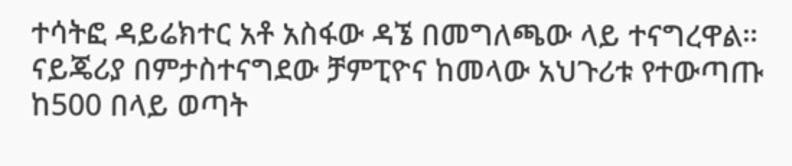ተሳትፎ ዳይሬክተር አቶ አስፋው ዳኜ በመግለጫው ላይ ተናግረዋል።
ናይጄሪያ በምታስተናግደው ቻምፒዮና ከመላው አህጉሪቱ የተውጣጡ ከ500 በላይ ወጣት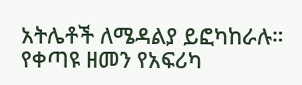አትሌቶች ለሜዳልያ ይፎካከራሉ። የቀጣዩ ዘመን የአፍሪካ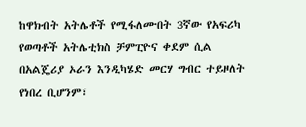ከዋክብት አትሌቶች የሚፋለሙበት 3ኛው የአፍሪካ የወጣቶች አትሌቲክስ ቻምፒዮና ቀደም ሲል በአልጄሪያ ኦራን እንዲካሄድ መርሃ ግብር ተይዞለት የነበረ ቢሆንም፣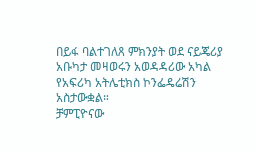በይፋ ባልተገለጸ ምክንያት ወደ ናይጄሪያ አቡካታ መዛወሩን አወዳዳሪው አካል የአፍሪካ አትሌቲክስ ኮንፌዴሬሽን አስታውቋል።
ቻምፒዮናው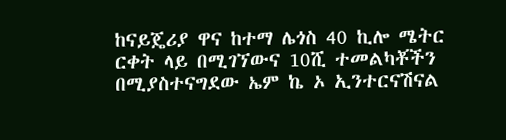ከናይጄሪያ ዋና ከተማ ሌጎስ 40 ኪሎ ሜትር ርቀት ላይ በሚገኘውና 10ሺ ተመልካቾችን በሚያስተናግደው ኤም ኬ ኦ ኢንተርናሽናል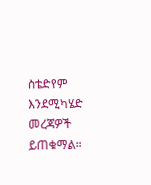ስቴድየም እንደሚካሄድ መረጃዎች ይጠቁማል።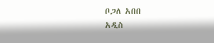ቦጋለ አበበ
አዲስ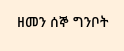ዘመን ሰኞ ግንቦት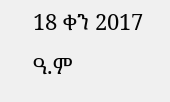18 ቀን 2017 ዓ.ም